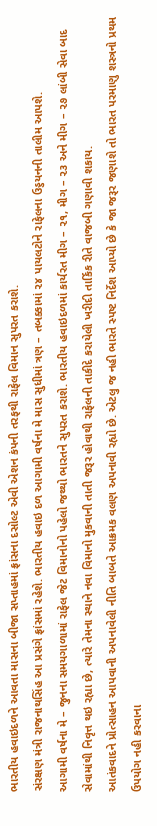ભારતીય હવાઇદળને આવતા માસના બીજા સપ્તાહમાં ફ્રાંસના દસોલ્ટ એવી એશન કંપની તરફથી રાફેલ વિમાન સુપરત કરાશે.
સંરક્ષણ મંત્રી રાજનાથસિંહ આ પ્રસંગે ફ્રાંસમાં રહેશે. ભારતીય હવાઇ દળ આગામી વર્ષના મે માસ સુધીમાં ત્રણ – તબક્કામાં ૨૪ પાયલટોને રાફેલના ઉડ્ડયનની તાલીમ આપશે.
આગામી વર્ષના મે – જુનના સમયગાળામાં રાફેલ જેટ વિમાનોનો પહેલો જથ્થો ભારતને સુપરત કરાશે. ભારતીય હવાઇદળમાં કાર્યરત મીગ – ૨૧, મીગ – ૨૩ અને મીગ – ૨૭ લાંબી સેવા બાદ સેવામાંથી નિવૃત્ત થઇ રહ્યા છે, ત્યારે તેમના સ્થાને નવા વિમાનો મુકવાની તાતી જરૂર હોવાથી રાફેલની તાકીદે કરાયેલી ખરીદી તાર્કિક રીતે વાજબી ગણાવી શકાય.
આતંકવાદને પ્રોત્સાહન આપવાની અપનાવેલી નીતિ બાબતે આક્રમક વલણ અપનાવી રહ્યો છે. એટલુ જ નહી ભારતે સ્પષ્ટ નિર્દેશ આપ્યો છે કે જા જરૂર જણાશે તો ભારત પરમાણુ શસ્ત્રનો પ્રથમ ઉપયોગ નહી કરવાના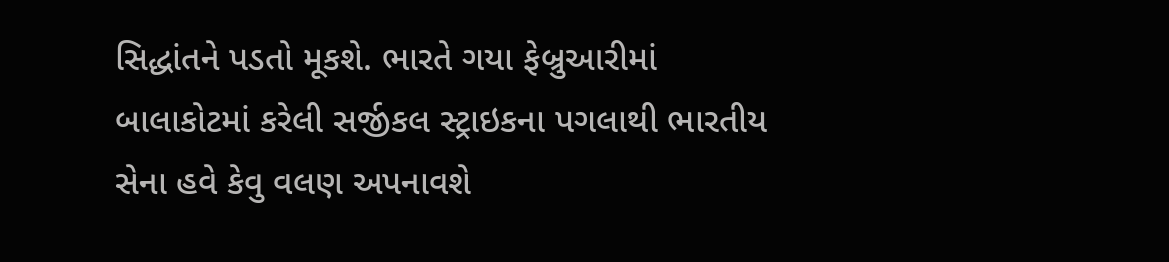સિદ્ધાંતને પડતો મૂકશે. ભારતે ગયા ફેબ્રુઆરીમાં બાલાકોટમાં કરેલી સર્જીકલ સ્ટ્રાઇકના પગલાથી ભારતીય સેના હવે કેવુ વલણ અપનાવશે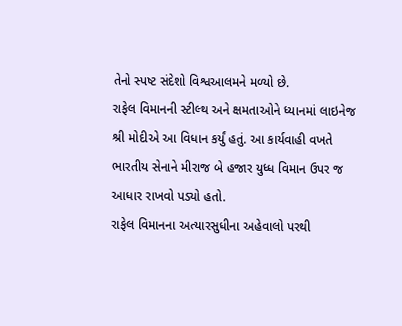તેનો સ્પષ્ટ સંદેશો વિશ્વઆલમને મળ્યો છે.
રાફેલ વિમાનની સ્ટીલ્થ અને ક્ષમતાઓને ધ્યાનમાં લાઇનેજ શ્રી મોદીએ આ વિધાન કર્યું હતું. આ કાર્યવાહી વખતે ભારતીય સેનાને મીરાજ બે હજાર યુધ્ધ વિમાન ઉપર જ આધાર રાખવો પડ્યો હતો.
રાફેલ વિમાનના અત્યારસુધીના અહેવાલો પરથી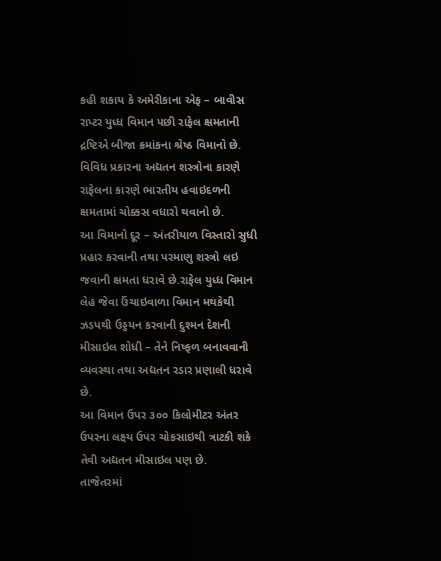કહી શકાય કે અમેરીકાના એફ – બાવીસ રાપ્ટર યુધ્ધ વિમાન પછી રાફેલ ક્ષમતાની દ્રષ્ટિએ બીજા ક્રમાંકના શ્રેષ્ઠ વિમાનો છે. વિવિધ પ્રકારના અદ્યતન શસ્ત્રોના કારણે રાફેલના કારણે ભારતીય હવાઇદળની ક્ષમતામાં ચોક્કસ વધારો થવાનો છે.
આ વિમાનો દૂર – અંતરીયાળ વિસ્તારો સુધી પ્રહાર કરવાની તથા પરમાણુ શસ્ત્રો લઇ જવાની ક્ષમતા ધરાવે છે.રાફેલ યુધ્ધ વિમાન લેહ જેવા ઉંચાઇવાળા વિમાન મથકેથી ઝડપથી ઉડ્ડયન કરવાની દુશ્મન દેશની મીસાઇલ શોધી – તેને નિષ્ફળ બનાવવાની વ્યવસ્થા તથા અદ્યતન રડાર પ્રણાલી ધરાવે છે.
આ વિમાન ઉપર ૩૦૦ કિલોમીટર અંતર ઉપરના લક્ષ્ય ઉપર ચોકસાઇથી ત્રાટકી શકે તેવી અદ્યતન મીસાઇલ પણ છે.
તાજેતરમાં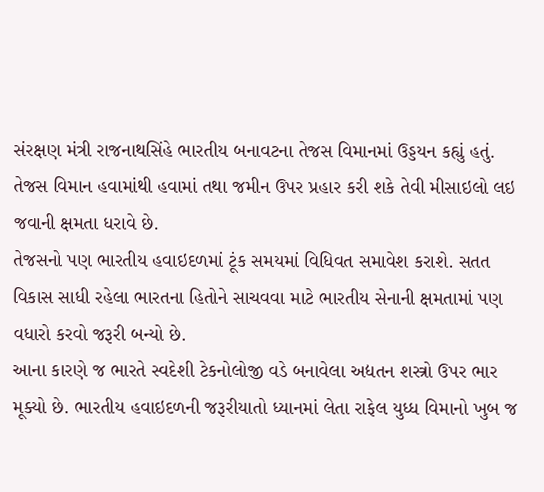સંરક્ષણ મંત્રી રાજનાથસિંહે ભારતીય બનાવટના તેજસ વિમાનમાં ઉડ્ડયન કહ્યું હતું. તેજસ વિમાન હવામાંથી હવામાં તથા જમીન ઉપર પ્રહાર કરી શકે તેવી મીસાઇલો લઇ જવાની ક્ષમતા ધરાવે છે.
તેજસનો પણ ભારતીય હવાઇદળમાં ટૂંક સમયમાં વિધિવત સમાવેશ કરાશે. સતત વિકાસ સાધી રહેલા ભારતના હિતોને સાચવવા માટે ભારતીય સેનાની ક્ષમતામાં પણ વધારો કરવો જરૂરી બન્યો છે.
આના કારણે જ ભારતે સ્વદેશી ટેકનોલોજી વડે બનાવેલા અદ્યતન શસ્ત્રો ઉપર ભાર મૂક્યો છે. ભારતીય હવાઇદળની જરૂરીયાતો ધ્યાનમાં લેતા રાફેલ યુધ્ધ વિમાનો ખુબ જ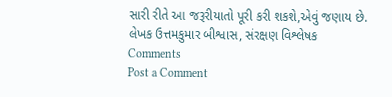સારી રીતે આ જરૂરીયાતો પૂરી કરી શકશે,એવું જણાય છે.
લેખક ઉત્તમકુમાર બીશ્વાસ, સંરક્ષણ વિશ્લેષક
Comments
Post a Comment